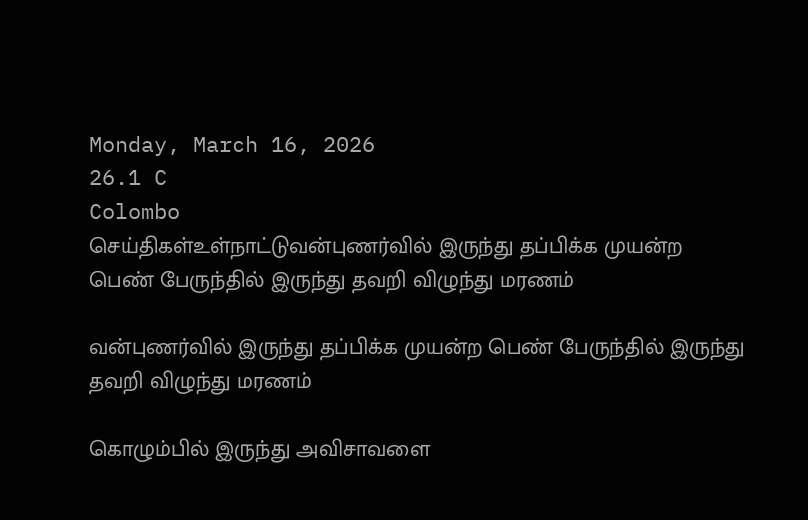Monday, March 16, 2026
26.1 C
Colombo
செய்திகள்உள்நாட்டுவன்புணர்வில் இருந்து தப்பிக்க முயன்ற பெண் பேருந்தில் இருந்து தவறி விழுந்து மரணம்

வன்புணர்வில் இருந்து தப்பிக்க முயன்ற பெண் பேருந்தில் இருந்து தவறி விழுந்து மரணம்

கொழும்பில் இருந்து அவிசாவளை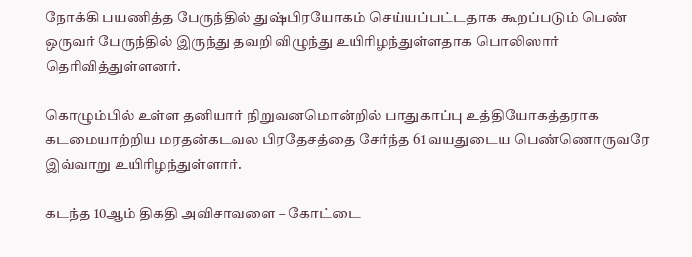நோக்கி பயணித்த பேருந்தில் துஷ்பிரயோகம் செய்யப்பட்டதாக கூறப்படும் பெண் ஒருவர் பேருந்தில் இருந்து தவறி விழுந்து உயிரிழந்துள்ளதாக பொலிஸார் தெரிவித்துள்ளனர்.

கொழும்பில் உள்ள தனியார் நிறுவனமொன்றில் பாதுகாப்பு உத்தியோகத்தராக கடமையாற்றிய மரதன்கடவல பிரதேசத்தை சேர்ந்த 61 வயதுடைய பெண்ணொருவரே இவ்வாறு உயிரிழந்துள்ளார்.

கடந்த 10ஆம் திகதி அவிசாவளை – கோட்டை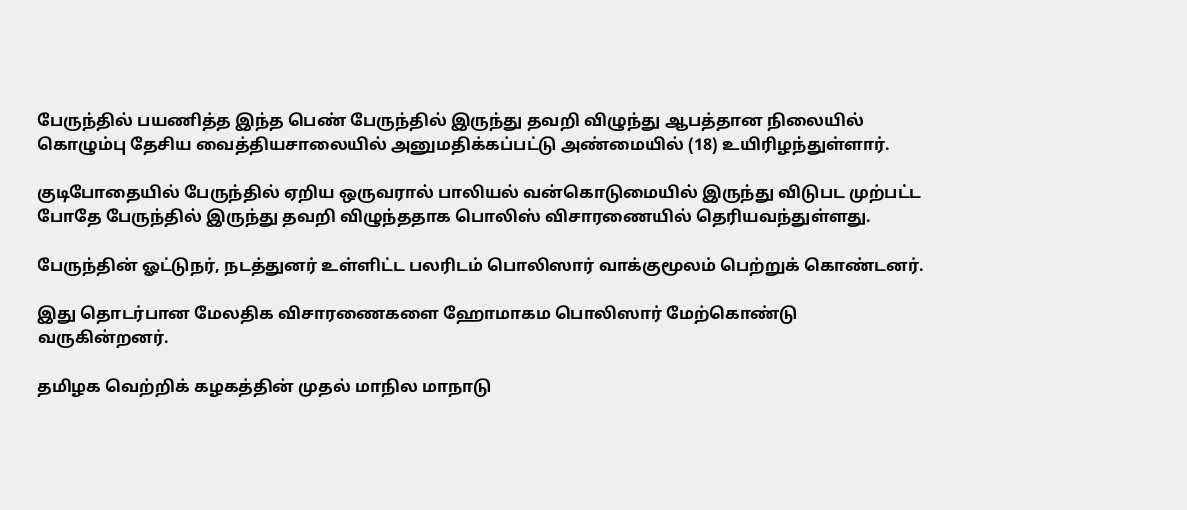பேருந்தில் பயணித்த இந்த பெண் பேருந்தில் இருந்து தவறி விழுந்து ஆபத்தான நிலையில் கொழும்பு தேசிய வைத்தியசாலையில் அனுமதிக்கப்பட்டு அண்மையில் (18) உயிரிழந்துள்ளார்.

குடிபோதையில் பேருந்தில் ஏறிய ஒருவரால் பாலியல் வன்கொடுமையில் இருந்து விடுபட முற்பட்ட போதே பேருந்தில் இருந்து தவறி விழுந்ததாக பொலிஸ் விசாரணையில் தெரியவந்துள்ளது.

பேருந்தின் ஓட்டுநர், நடத்துனர் உள்ளிட்ட பலரிடம் பொலிஸார் வாக்குமூலம் பெற்றுக் கொண்டனர்.

இது தொடர்பான மேலதிக விசாரணைகளை ஹோமாகம பொலிஸார் மேற்கொண்டு வருகின்றனர்.

தமிழக வெற்றிக் கழகத்தின் முதல் மாநில மாநாடு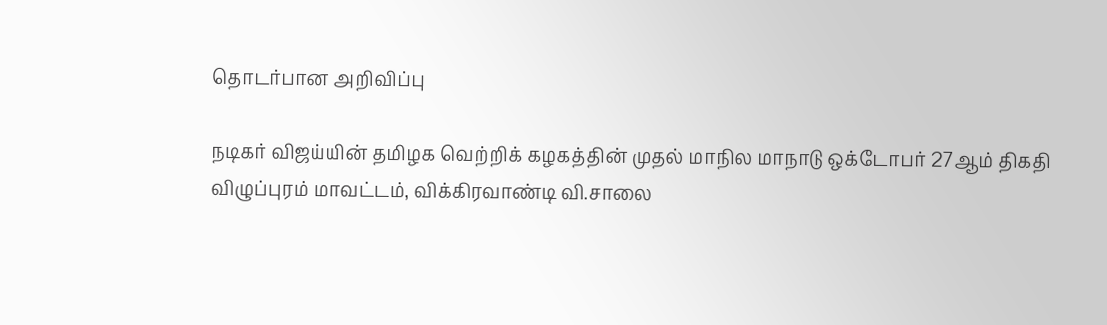தொடர்பான அறிவிப்பு

நடிகர் விஜய்யின் தமிழக வெற்றிக் கழகத்தின் முதல் மாநில மாநாடு ஒக்டோபர் 27ஆம் திகதி விழுப்புரம் மாவட்டம், விக்கிரவாண்டி வி.சாலை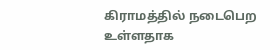கிராமத்தில் நடைபெற உள்ளதாக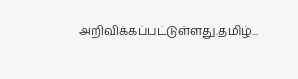அறிவிக்கப்பட்டுள்ளது.தமிழ்...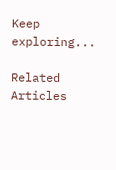Keep exploring...

Related Articles